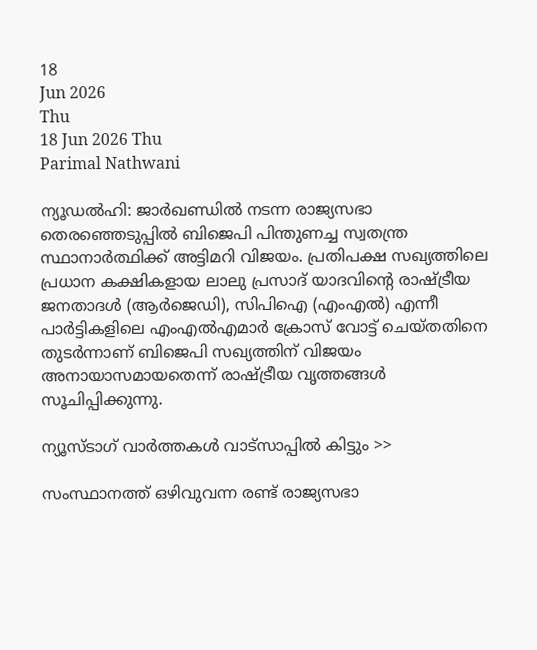18
Jun 2026
Thu
18 Jun 2026 Thu
Parimal Nathwani

ന്യൂഡല്‍ഹി: ജാര്‍ഖണ്ഡില്‍ നടന്ന രാജ്യസഭാ തെരഞ്ഞെടുപ്പില്‍ ബിജെപി പിന്തുണച്ച സ്വതന്ത്ര സ്ഥാനാര്‍ത്ഥിക്ക് അട്ടിമറി വിജയം. പ്രതിപക്ഷ സഖ്യത്തിലെ പ്രധാന കക്ഷികളായ ലാലു പ്രസാദ് യാദവിന്റെ രാഷ്ട്രീയ ജനതാദള്‍ (ആര്‍ജെഡി), സിപിഐ (എംഎല്‍) എന്നീ പാര്‍ട്ടികളിലെ എംഎല്‍എമാര്‍ ക്രോസ് വോട്ട് ചെയ്തതിനെ തുടര്‍ന്നാണ് ബിജെപി സഖ്യത്തിന് വിജയം അനായാസമായതെന്ന് രാഷ്ട്രീയ വൃത്തങ്ങള്‍ സൂചിപ്പിക്കുന്നു.

ന്യൂസ്ടാഗ് വാര്‍ത്തകള്‍ വാട്‌സാപ്പില്‍ കിട്ടും >>

സംസ്ഥാനത്ത് ഒഴിവുവന്ന രണ്ട് രാജ്യസഭാ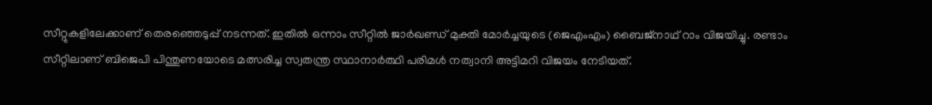സീറ്റുകളിലേക്കാണ് തെരഞ്ഞെടുപ്പ് നടന്നത്. ഇതില്‍ ഒന്നാം സീറ്റില്‍ ജാര്‍ഖണ്ഡ് മുക്തി മോര്‍ച്ചയുടെ (ജെഎംഎം) ബൈജ്നാഥ് റാം വിജയിച്ചു. രണ്ടാം സീറ്റിലാണ് ബിജെപി പിന്തുണയോടെ മത്സരിച്ച സ്വതന്ത്ര സ്ഥാനാര്‍ത്ഥി പരിമള്‍ നത്വാനി അട്ടിമറി വിജയം നേടിയത്.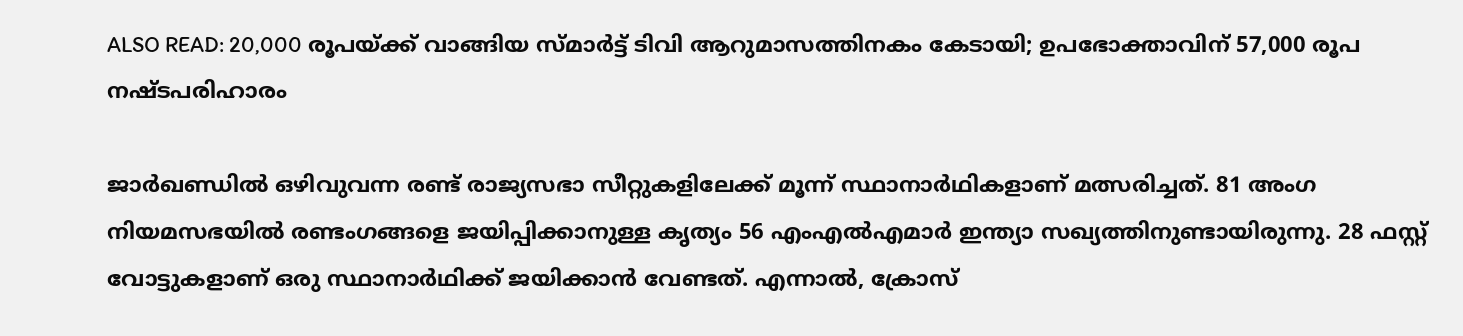ALSO READ: 20,000 രൂപയ്ക്ക് വാങ്ങിയ സ്മാര്‍ട്ട് ടിവി ആറുമാസത്തിനകം കേടായി; ഉപഭോക്താവിന് 57,000 രൂപ നഷ്ടപരിഹാരം

ജാര്‍ഖണ്ഡില്‍ ഒഴിവുവന്ന രണ്ട് രാജ്യസഭാ സീറ്റുകളിലേക്ക് മൂന്ന് സ്ഥാനാര്‍ഥികളാണ് മത്സരിച്ചത്. 81 അംഗ നിയമസഭയില്‍ രണ്ടംഗങ്ങളെ ജയിപ്പിക്കാനുള്ള കൃത്യം 56 എംഎല്‍എമാര്‍ ഇന്ത്യാ സഖ്യത്തിനുണ്ടായിരുന്നു. 28 ഫസ്റ്റ് വോട്ടുകളാണ് ഒരു സ്ഥാനാര്‍ഥിക്ക് ജയിക്കാന്‍ വേണ്ടത്. എന്നാല്‍, ക്രോസ്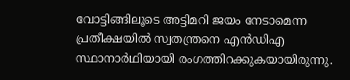വോട്ടിങ്ങിലൂടെ അട്ടിമറി ജയം നേടാമെന്ന പ്രതീക്ഷയില്‍ സ്വതന്ത്രനെ എന്‍ഡിഎ സ്ഥാനാര്‍ഥിയായി രംഗത്തിറക്കുകയായിരുന്നു.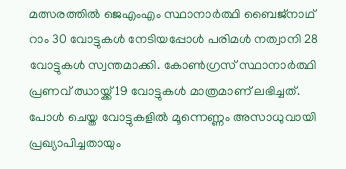മത്സരത്തില്‍ ജെഎംഎം സ്ഥാനാര്‍ത്ഥി ബൈജ്നാഥ് റാം 30 വോട്ടുകള്‍ നേടിയപ്പോള്‍ പരിമള്‍ നത്വാനി 28 വോട്ടുകള്‍ സ്വന്തമാക്കി. കോണ്‍ഗ്രസ് സ്ഥാനാര്‍ത്ഥി പ്രണവ് ഝായ്ക്ക് 19 വോട്ടുകള്‍ മാത്രമാണ് ലഭിച്ചത്. പോള്‍ ചെയ്ത വോട്ടുകളില്‍ മൂന്നെണ്ണം അസാധുവായി പ്രഖ്യാപിച്ചതായും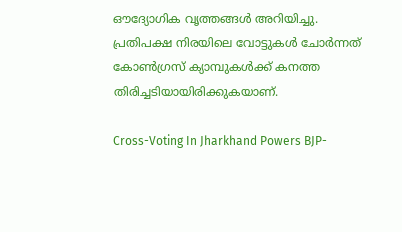ഔദ്യോഗിക വൃത്തങ്ങള്‍ അറിയിച്ചു. പ്രതിപക്ഷ നിരയിലെ വോട്ടുകള്‍ ചോര്‍ന്നത് കോണ്‍ഗ്രസ് ക്യാമ്പുകള്‍ക്ക് കനത്ത തിരിച്ചടിയായിരിക്കുകയാണ്.

Cross-Voting In Jharkhand Powers BJP-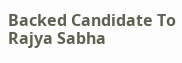Backed Candidate To Rajya Sabha